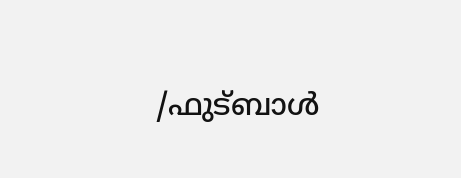/ഫുട്ബാൾ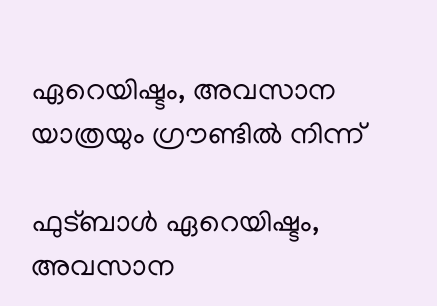ഏറെയിഷ്ടം, അവസാന യാത്രയും ഗ്രൗണ്ടിൽ നിന്ന്

ഫുട്ബാൾ ഏറെയിഷ്ടം, അവസാന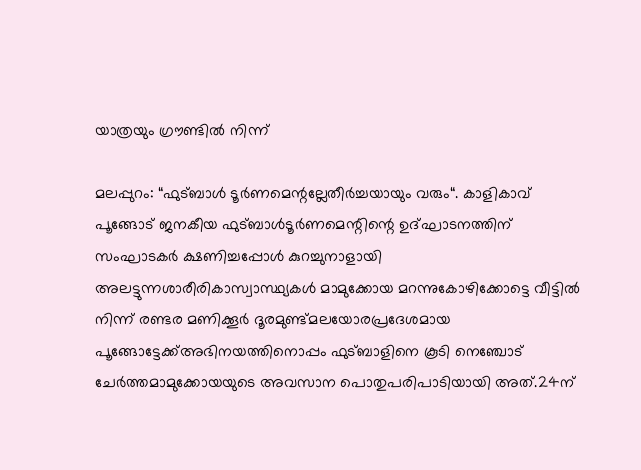യാത്രയും ഗ്രൗണ്ടിൽ നിന്ന്

മലപ്പുറം: “ഫുട്ബാൾ ടൂർണമെന്റല്ലേതീർച്ചയായും വരും“. കാളികാവ് പൂങ്ങോട് ജനകീയ ഫുട്ബാൾടൂർണമെന്റിന്റെ ഉദ്ഘാടനത്തിന് സംഘാടകർ ക്ഷണിച്ചപ്പോൾ കുറച്ചുനാളായി അലട്ടുന്നശാരീരികാസ്വാസ്ഥ്യകൾ മാമുക്കോയ മറന്നുകോഴിക്കോട്ടെ വീട്ടിൽ നിന്ന് രണ്ടര മണിക്കൂർ ദൂരമുണ്ട്മലയോരപ്രദേശമായ പൂങ്ങോട്ടേക്ക്അഭിനയത്തിനൊപ്പം ഫുട്ബാളിനെ കൂടി നെഞ്ചോട് ചേർത്തമാമുക്കോയയുടെ അവസാന പൊതുപരിപാടിയായി അത്.24ന്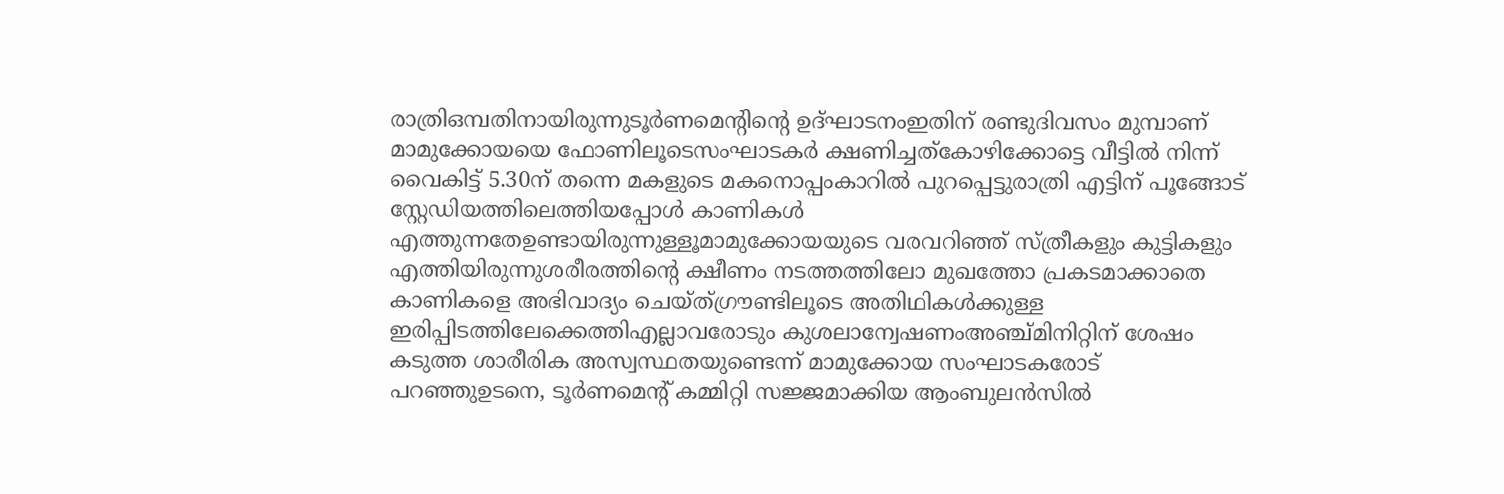രാത്രിഒമ്പതിനായിരുന്നുടൂർണമെന്റിന്റെ ഉദ്ഘാടനംഇതിന് രണ്ടുദിവസം മുമ്പാണ് മാമുക്കോയയെ ഫോണിലൂടെസംഘാടകർ ക്ഷണിച്ചത്കോഴിക്കോട്ടെ വീട്ടിൽ നിന്ന് വൈകിട്ട് 5.30ന് തന്നെ മകളുടെ മകനൊപ്പംകാറിൽ പുറപ്പെട്ടുരാത്രി എട്ടിന് പൂങ്ങോട് സ്റ്റേഡിയത്തിലെത്തിയപ്പോൾ കാണികൾ എത്തുന്നതേഉണ്ടായിരുന്നുള്ളൂമാമുക്കോയയുടെ വരവറിഞ്ഞ് സ്ത്രീകളും കുട്ടികളും എത്തിയിരുന്നുശരീരത്തിന്റെ ക്ഷീണം നടത്തത്തിലോ മുഖത്തോ പ്രകടമാക്കാതെ കാണികളെ അഭിവാദ്യം ചെയ്ത്ഗ്രൗണ്ടിലൂടെ അതിഥികൾക്കുള്ള ഇരിപ്പിടത്തിലേക്കെത്തിഎല്ലാവരോടും കുശലാന്വേഷണംഅഞ്ച്മിനിറ്റിന് ശേഷം കടുത്ത ശാരീരിക അസ്വസ്ഥതയുണ്ടെന്ന് മാമുക്കോയ സംഘാടകരോട് പറഞ്ഞുഉടനെ, ടൂർണമെന്റ് കമ്മിറ്റി സജ്ജമാക്കിയ ആംബുലൻസിൽ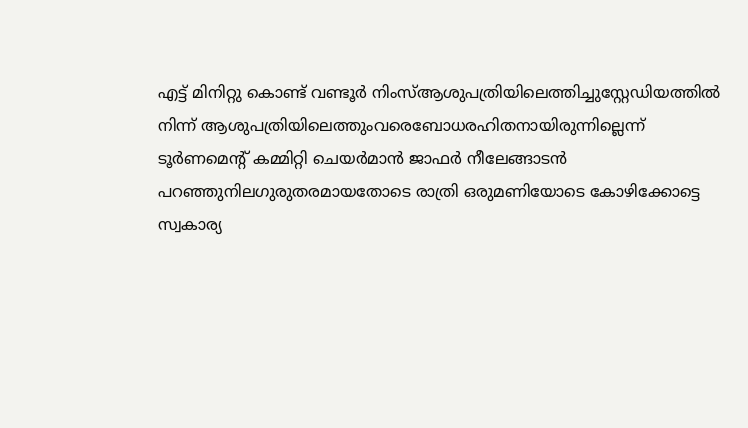എട്ട് മിനിറ്റു കൊണ്ട് വണ്ടൂർ നിംസ്ആശുപത്രിയിലെത്തിച്ചുസ്റ്റേഡിയത്തിൽ നിന്ന് ആശുപത്രിയിലെത്തുംവരെബോധരഹിതനായിരുന്നില്ലെന്ന് ടൂർണമെന്റ് കമ്മിറ്റി ചെയർമാൻ ജാഫർ നീലേങ്ങാടൻ പറഞ്ഞുനിലഗുരുതരമായതോടെ രാത്രി ഒരുമണിയോടെ കോഴിക്കോട്ടെ സ്വകാര്യ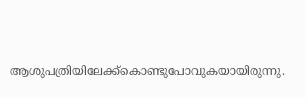ആശുപത്രിയിലേക്ക്കൊണ്ടുപോവുകയായിരുന്നു.